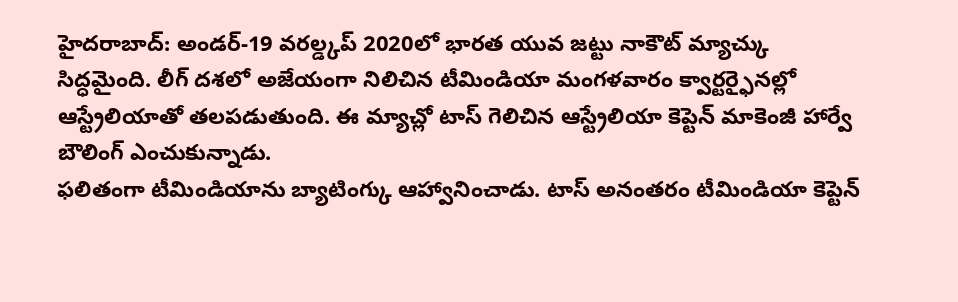హైదరాబాద్: అండర్-19 వరల్డ్కప్ 2020లో భారత యువ జట్టు నాకౌట్ మ్యాచ్కు సిద్ధమైంది. లీగ్ దశలో అజేయంగా నిలిచిన టీమిండియా మంగళవారం క్వార్టర్ఫైనల్లో ఆస్ట్రేలియాతో తలపడుతుంది. ఈ మ్యాచ్లో టాస్ గెలిచిన ఆస్ట్రేలియా కెప్టెన్ మాకెంజీ హార్వే బౌలింగ్ ఎంచుకున్నాడు.
ఫలితంగా టీమిండియాను బ్యాటింగ్కు ఆహ్వానించాడు. టాస్ అనంతరం టీమిండియా కెప్టెన్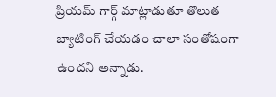ప్రియమ్ గార్గ్ మాట్లాడుతూ తొలుత బ్యాటింగ్ చేయడం చాలా సంతోషంగా ఉందని అన్నాడు.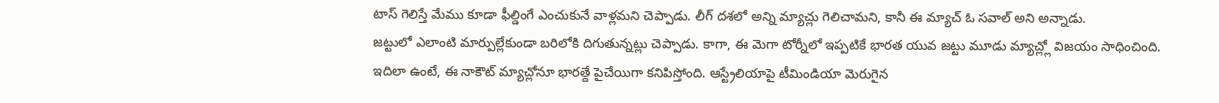టాస్ గెలిస్తే మేము కూడా ఫీల్డింగే ఎంచుకునే వాళ్లమని చెప్పాడు. లీగ్ దశలో అన్ని మ్యాచ్లు గెలిచామని, కానీ ఈ మ్యాచ్ ఓ సవాల్ అని అన్నాడు.
జట్టులో ఎలాంటి మార్పుల్లేకుండా బరిలోకి దిగుతున్నట్లు చెప్పాడు. కాగా, ఈ మెగా టోర్నీలో ఇప్పటికే భారత యువ జట్టు మూడు మ్యాచ్ల్లో విజయం సాధించింది. ఇదిలా ఉంటే, ఈ నాకౌట్ మ్యాచ్లోనూ భారత్దే పైచేయిగా కనిపిస్తోంది. ఆస్ట్రేలియాపై టీమిండియా మెరుగైన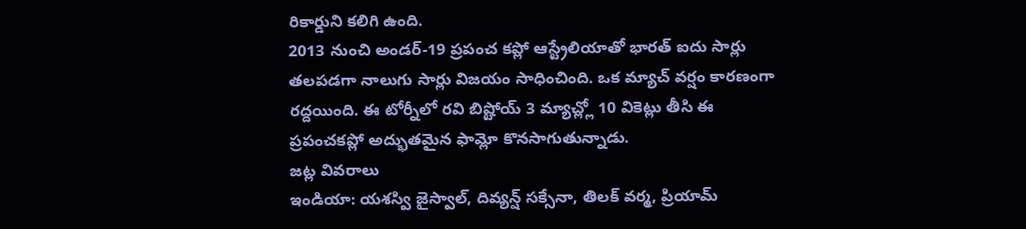రికార్డుని కలిగి ఉంది.
2013 నుంచి అండర్-19 ప్రపంచ కప్లో ఆస్ట్రేలియాతో భారత్ ఐదు సార్లు తలపడగా నాలుగు సార్లు విజయం సాధించింది. ఒక మ్యాచ్ వర్షం కారణంగా రద్దయింది. ఈ టోర్నీలో రవి బిష్టోయ్ 3 మ్యాచ్ల్లో 10 వికెట్లు తీసి ఈ ప్రపంచకప్లో అద్భుతమైన ఫామ్లో కొనసాగుతున్నాడు.
జట్ల వివరాలు
ఇండియా: యశస్వి జైస్వాల్, దివ్యన్ష్ సక్సేనా, తిలక్ వర్మ, ప్రియామ్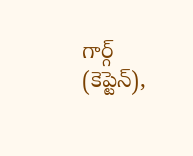గార్గ్ (కెప్టెన్),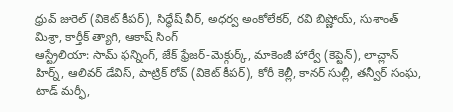ధ్రువ్ జురెల్ (వికెట్ కీపర్), సిద్ధేష్ వీర్, అధర్వ అంకోలేకర్, రవి బిష్ణోయ్, సుశాంత్ మిశ్రా, కార్తీక్ త్యాగి, ఆకాష్ సింగ్
ఆస్ట్రేలియా: సామ్ ఫన్నింగ్, జేక్ ఫ్రేజర్-మెక్గుర్క్, మాకెంజీ హార్వే (కెప్టెన్), లాచ్లాన్ హిర్న్, ఆలివర్ డేవిస్, పాట్రిక్ రోవ్ (వికెట్ కీపర్), కోరీ కెల్లీ, కానర్ సుల్లీ, తన్వీర్ సంఘ, టాడ్ మర్ఫీ,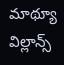మాథ్యూ విల్లాన్స్